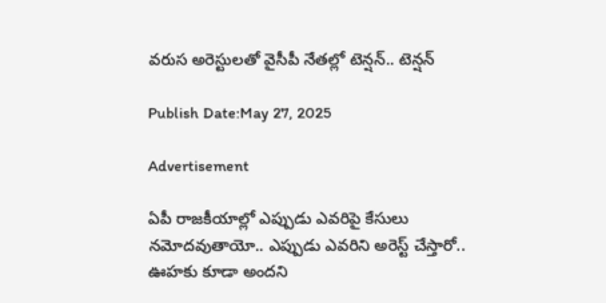వరుస అరెస్టులతో వైసీపీ నేతల్లో టెన్షన్.. టెన్షన్

Publish Date:May 27, 2025

Advertisement

ఏపీ రాజకీయాల్లో ఎప్పుడు ఎవరిపై కేసులు నమోదవుతాయో.. ఎప్పుడు ఎవరిని అరెస్ట్ చేస్తారో.. ఊహకు కూడా అందని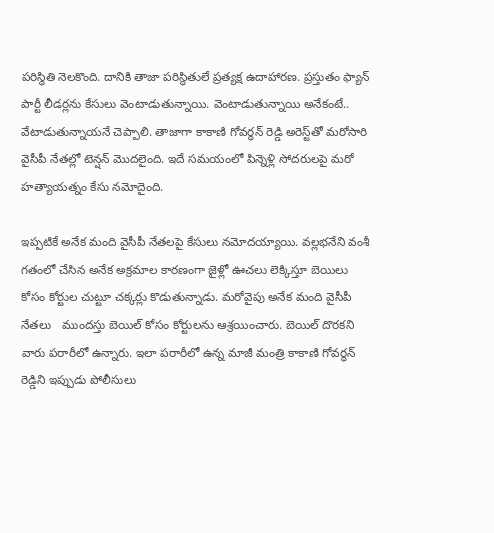పరిస్థితి నెలకొంది. దానికి తాజా పరిస్థితులే ప్రత్యక్ష ఉదాహారణ. ప్రస్తుతం ఫ్యాన్ పార్టీ లీడర్లను కేసులు వెంటాడుతున్నాయి. వెంటాడుతున్నాయి అనేకంటే.. వేటాడుతున్నాయనే చెప్పాలి. తాజాగా కాకాణి గోవర్ధన్ రెడ్డి అరెస్ట్‌తో మరోసారి వైసీపీ నేతల్లో టెన్షన్ మొదలైంది. ఇదే సమయంలో పిన్నెళ్లి సోదరులపై మరో హత్యాయత్నం కేసు నమోదైంది.

ఇప్పటికే అనేక మంది వైసీపీ నేతలపై కేసులు నమోదయ్యాయి. వల్లభనేని వంశీ గతంలో చేసిన అనేక అక్రమాల కారణంగా జైళ్లో ఊచలు లెక్కిస్తూ బెయిలు కోసం కోర్టుల చుట్టూ చక్కర్లు కొడుతున్నాడు. మరోవైపు అనేక మంది వైసీపీ నేతలు   ముందస్తు బెయిల్ కోసం కోర్టులను ఆశ్రయించారు. బెయిల్ దొరకని వారు పరారీలో ఉన్నారు. ఇలా పరారీలో ఉన్న మాజీ మంత్రి కాకాణి గోవర్ధన్ రెడ్డిని ఇప్పుడు పోలీసులు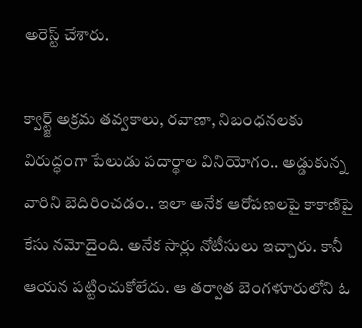అరెస్ట్ చేశారు.

క్వార్ట్జ్‌ అక్రమ తవ్వకాలు, రవాణా, నిబంధనలకు విరుద్ధంగా పేలుడు పదార్థాల వినియోగం.. అడ్డుకున్న వారిని బెదిరించడం.. ఇలా అనేక ఆరోపణలపై కాకాణిపై కేసు నమోదైంది. అనేక సార్లు నోటీసులు ఇచ్చారు. కానీ ఆయన పట్టించుకోలేదు. ఆ తర్వాత బెంగళూరులోని ఓ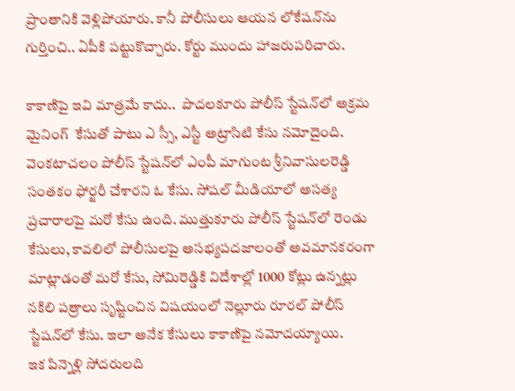ప్రాంతానికి వెళ్లిపోయారు. కానీ పోలీసులు ఆయన లోకేషన్‌ను గుర్తించి.. ఏపీకి పట్టుకొచ్చారు. కోర్టు ముందు హాజరుపరిచారు.

కాకాణిపై ఇవి మాత్రమే కాదు..  పొదలకూరు పోలీస్ స్టేషన్‌లో అక్రమ మైనింగ్  కేసుతో పాటు ఎ స్సీ, ఎస్టీ అట్రాసిటి కేసు నమోదైంది. వెంకటాచలం పోలీస్ స్టేషన్‌లో ఎంపీ మాగుంట శ్రీనివాసులరెడ్డి సంతకం ఫోర్జరీ చేశారని ఓ కేసు. సోషల్ మీడియాలో అసత్య ప్రచారాలపై మరో కేసు ఉంది. ముత్తుకూరు పోలీస్ స్టేషన్‌లో రెండు కేసులు, కావలిలో పోలీసులపై అసభ్యపదజాలంతో‌ అవమానకరంగా మాట్లాడంతో మరో కేసు, సోమిరెడ్డికి విదేశాల్లో 1000 కోట్లు ఉన్నట్లు నకిలి పత్రాలు సృష్టించిన విషయంలో నెల్లూరు రూరల్ పోలీస్ స్టేషన్‌లో కేసు. ఇలా అనేక కేసులు కాకాణిపై నమోదయ్యాయి.
ఇక పిన్నెళ్లి సోదరులది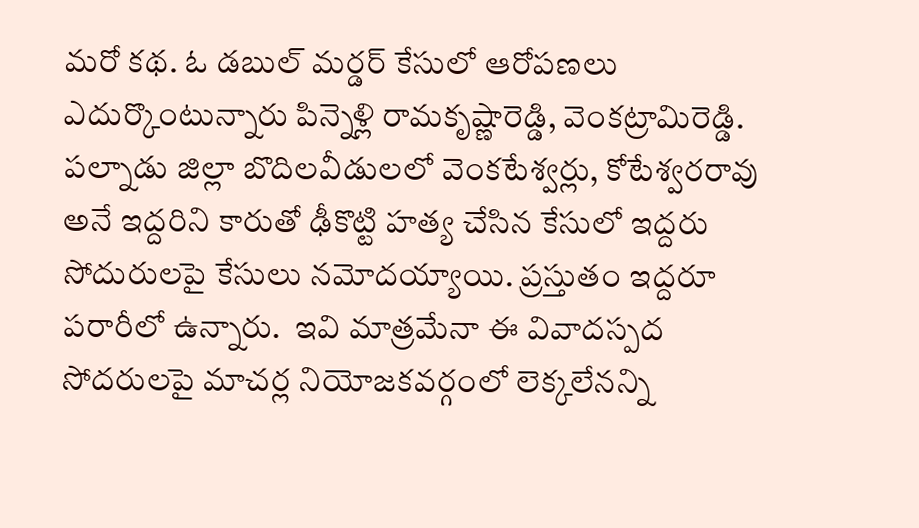మరో కథ. ఓ డబుల్ మర్డర్‌ కేసులో ఆరోపణలు ఎదుర్కొంటున్నారు పిన్నెళ్లి రామకృష్ణారెడ్డి, వెంకట్రామిరెడ్డి. పల్నాడు జిల్లా బొదిలవీడులలో వెంకటేశ్వర్లు, కోటేశ్వరరావు అనే ఇద్దరిని కారుతో ఢీకొట్టి హత్య చేసిన కేసులో ఇద్దరు సోదురులపై కేసులు నమోదయ్యాయి. ప్రస్తుతం ఇద్దరూ పరారీలో ఉన్నారు.  ఇవి మాత్రమేనా ఈ వివాదస్పద సోదరులపై మాచర్ల నియోజకవర్గంలో లెక్కలేనన్ని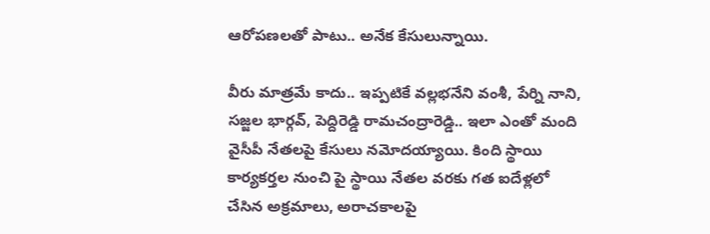ఆరోపణలతో పాటు.. అనేక కేసులున్నాయి.

వీరు మాత్రమే కాదు.. ఇప్పటికే వల్లభనేని వంశీ, పేర్ని నాని, సజ్జల భార్గవ్, పెద్దిరెడ్డి రామచంద్రారెడ్డి.. ఇలా ఎంతో మంది వైసీపీ నేతలపై కేసులు నమోదయ్యాయి. కింది స్థాయి కార్యకర్తల నుంచి పై స్థాయి నేతల వరకు గత ఐదేళ్లలో చేసిన అక్రమాలు, అరాచకాలపై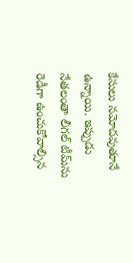కేసులు నమోదవుతూనే ఉన్నాయి. ఇప్పుడు నేతలంతా లీగల్‌ టీమ్‌ను రెడీగా ఉంచుకోవాల్సిన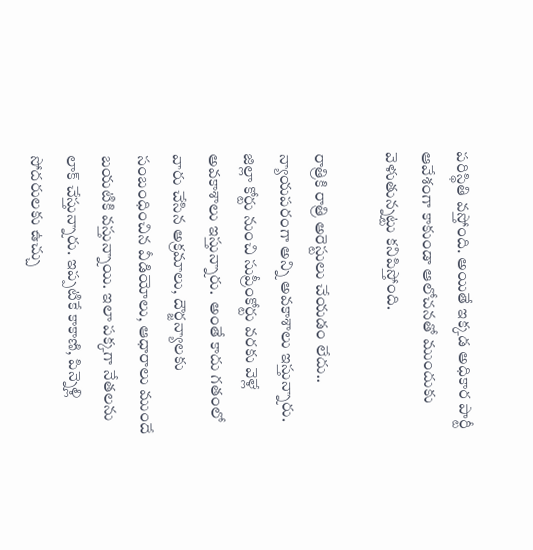పరిస్థితి వస్తోంది. అయితే ఇక్కడ అధికార పార్టీ ఆవేశంగా కాకుండా ఆలోచనతో ముందుకు వెళుతున్నట్టు కనిపిస్తోంది.

రాత్రికి రాత్రి అరెస్టులు చేయడం లేదు.. న్యాయపరంగా అన్ని అవకాశాలు ఇస్తున్నారు. జిల్లా కోర్టు నుంచి సుప్రీంకోర్టు వరకు వెళ్లే అవకాశాలు ఇస్తున్నారు.  అంతే కాదు గతంలో వారు చేసిన అక్రమాలు, దౌర్జన్యాలకు సంబంధించిన వీడియోలు, ఆధారాలు ముందే బయటికి వస్తున్నాయి. ఇలా పక్కగా నేతలను లాక్ చేస్తున్నారు. ఇప్పటికే కాకాణి, పిన్నెళ్లి సోదరులకు ఉచ్చు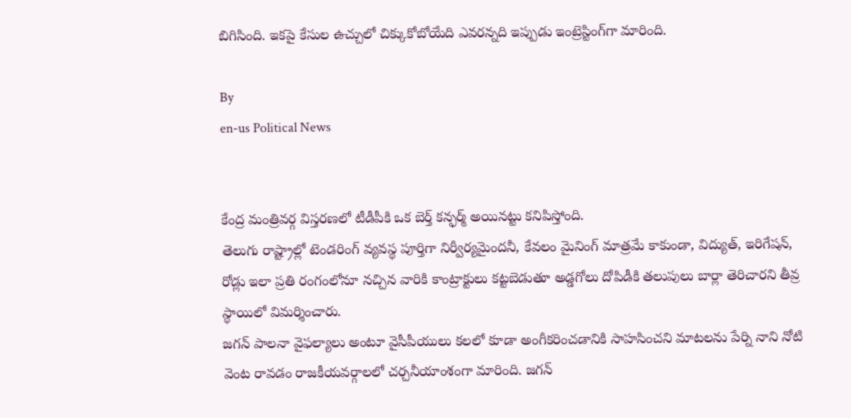బిగిసింది. ఇకపై కేసుల ఉచ్చులో చిక్కుకోబోయేది ఎవరన్నది ఇప్పుడు ఇంట్రెస్టింగ్‌గా మారింది.

By
en-us Political News


కేంద్ర మంత్రివ‌ర్గ విస్త‌ర‌ణ‌లో టీడీపీకి ఒక బెర్త్ క‌న్ఫ‌ర్మ్ అయిన‌ట్టు క‌నిపిస్తోంది.
తెలుగు రాష్ట్రాల్లో టెండరింగ్ వ్యవస్థ పూర్తిగా నిర్వీర్యమైందనీ, కేవలం మైనింగ్ మాత్రమే కాకుండా, విద్యుత్, ఇరిగేషన్, రోడ్లు ఇలా ప్రతి రంగంలోనూ నచ్చిన వారికి కాంట్రాక్టులు కట్టబెడుతూ అడ్డగోలు దోపిడీకి తలుపులు బార్లా తెరిచారని తీవ్ర స్థాయిలో విమర్శించారు.
జగన్ పాలనా వైఫల్యాలు అంటూ వైసీపీయులు కలలో కూడా అంగీకరించడానికి సాహసించని మాటలను పేర్ని నాని నోటి వెంట రావడం రాజకీయవర్గాలలో చర్చనీయాంశంగా మారింది. జగన్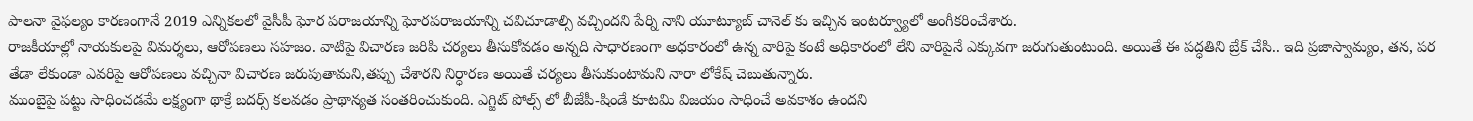పాలనా వైఫల్యం కారణంగానే 2019 ఎన్నికలలో వైసీపీ ఘోర పరాజయాన్ని ఘోరపరాజయాన్ని చవిచూడాల్సి వచ్చిందని పేర్ని నాని యూట్యూబ్ చానెల్ కు ఇచ్చిన ఇంటర్వ్యూలో అంగీకరించేశారు.
రాజకీయాల్లో నాయకులపై విమర్శలు, ఆరోపణలు సహజం. వాటిపై విచారణ జరిపి చర్యలు తీసుకోవడం అన్నది సాధారణంగా అధకారంలో ఉన్న వారిపై కంటే అధికారంలో లేని వారిపైనే ఎక్కువగా జరుగుతుంటుంది. అయితే ఈ పద్ధతిని బ్రేక్ చేసి.. ఇది ప్రజాస్వామ్యం, తన, పర తేడా లేకుండా ఎవరిపై ఆరోపణలు వచ్చినా విచారణ జరుపుతామని,తప్పు చేశారని నిర్ధారణ అయితే చర్యలు తీసుకుంటామని నారా లోకేష్ చెబుతున్నారు.
ముంబైపై పట్టు సాధించడమే లక్ష్యంగా థాక్రే బదర్స్ కలవడం ప్రాథాన్యత సంతరించుకుంది. ఎగ్జిట్ పోల్స్ లో బీజేపీ-షిండే కూటమి విజయం సాధించే అవకాశం ఉందని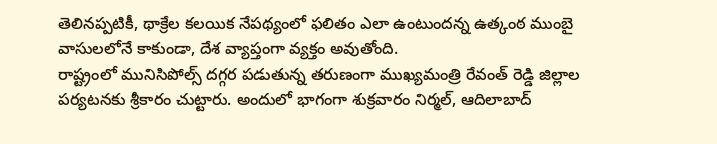తెలినప్పటికీ, థాక్రేల కలయిక నేపథ్యంలో ఫలితం ఎలా ఉంటుందన్న ఉత్కంఠ ముంబై వాసులలోనే కాకుండా, దేశ వ్యాప్తంగా వ్యక్తం అవుతోంది.
రాష్ట్రంలో మునిసిపోల్స్ దగ్గర పడుతున్న తరుణంగా ముఖ్యమంత్రి రేవంత్ రెడ్డి జిల్లాల పర్యటనకు శ్రీకారం చుట్టారు. అందులో భాగంగా శుక్రవారం నిర్మల్, ఆదిలాబాద్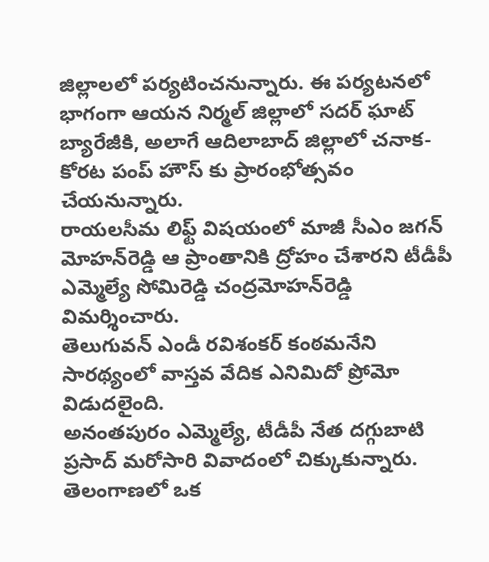జిల్లాలలో పర్యటించనున్నారు. ఈ పర్యటనలో భాగంగా ఆయన నిర్మల్ జిల్లాలో సదర్ ఘాట్ బ్యారేజీకి, అలాగే ఆదిలాబాద్ జిల్లాలో చనాక-కోరట పంప్ హౌస్ కు ప్రారంభోత్సవం చేయనున్నారు.
రాయలసీమ లిఫ్ట్ విషయంలో మాజీ సీఎం జగన్ మోహన్‌రెడ్డి ఆ ప్రాంతానికి ద్రోహం చేశారని టీడీపీ ఎమ్మెల్యే సోమిరెడ్డి చంద్రమోహన్‌రెడ్డి విమర్శించారు.
తెలుగువన్ ఎండీ రవిశంకర్ కంఠమనేని సారథ్యంలో వాస్తవ వేదిక ఎనిమిదో ప్రోమో విడుదలైంది.
అనంతపురం ఎమ్మెల్యే, టీడీపీ నేత దగ్గుబాటి ప్రసాద్ మరోసారి వివాదంలో చిక్కుకున్నారు.
తెలంగాణలో ఒక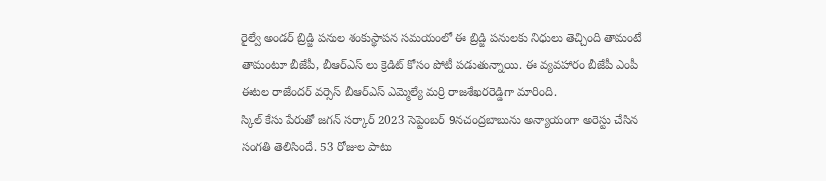రైల్వే అండర్ బ్రిడ్జి పనుల శంకుస్థాపన సమయంలో ఈ బ్రిడ్జి పనులకు నిధులు తెచ్చింది తామంటే తామంటూ బీజేపీ, బీఆర్ఎస్ లు క్రెడిట్ కోసం పోటీ పడుతున్నాయి. ఈ వ్యవహారం బీజేపీ ఎంపీ ఈటల రాజేందర్ వర్సెస్ బీఆర్ఎస్ ఎమ్మెల్యే మర్రి రాజశేఖరరెడ్డిగా మారింది.
స్కిల్ కేసు పేరుతో జగన్ సర్కార్ 2023 సెప్టెంబర్ 9నచంద్రబాబును అన్యాయంగా అరెస్టు చేసిన సంగతి తెలిసిందే. 53 రోజుల పాటు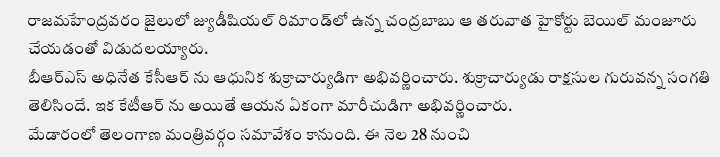రాజమహేంద్రవరం జైలులో జ్యుడీషియల్ రిమాండ్‌లో ఉన్న చంద్రబాబు ఆ తరువాత హైకోర్టు బెయిల్ మంజూరు చేయడంతో విడుదలయ్యారు.
బీఆర్ఎస్ అధినేత కేసీఆర్ ను ఆధునిక శుక్రాచార్యుడిగా అభివర్ణించారు. శుక్రాచార్యుడు రాక్షసుల గురువన్న సంగతి తెలిసిందే. ఇక కేటీఆర్ ను అయితే ఆయన ఏకంగా మారీచుడిగా అభివర్ణించారు.
మేడారంలో తెలంగాణ మంత్రివర్గం సమావేశం కానుంది. ఈ నెల 28 నుంచి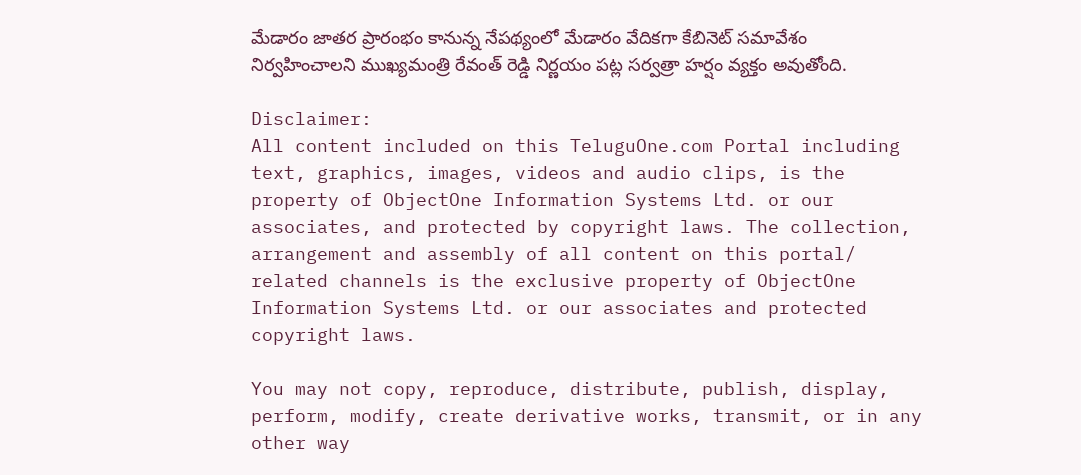మేడారం జాతర ప్రారంభం కానున్న నేపథ్యంలో మేడారం వేదికగా కేబినెట్ సమావేశం నిర్వహించాలని ముఖ్యమంత్రి రేవంత్ రెడ్డి నిర్ణయం పట్ల సర్వత్రా హర్షం వ్యక్తం అవుతోంది.

Disclaimer:
All content included on this TeluguOne.com Portal including text, graphics, images, videos and audio clips, is the property of ObjectOne Information Systems Ltd. or our associates, and protected by copyright laws. The collection, arrangement and assembly of all content on this portal/ related channels is the exclusive property of ObjectOne Information Systems Ltd. or our associates and protected copyright laws.

You may not copy, reproduce, distribute, publish, display, perform, modify, create derivative works, transmit, or in any other way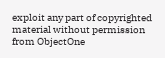exploit any part of copyrighted material without permission from ObjectOne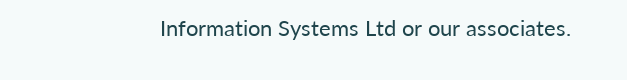Information Systems Ltd or our associates.